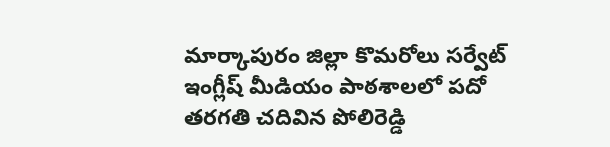మార్కాపురం జిల్లా కొమరోలు సర్వేట్ ఇంగ్లీష్ మీడియం పాఠశాలలో పదో తరగతి చదివిన పోలిరెడ్డి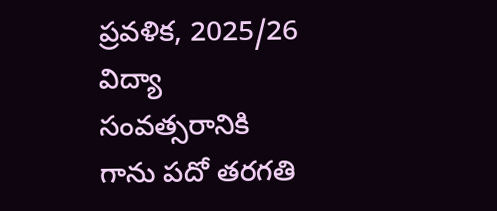ప్రవళిక, 2025/26 విద్యా సంవత్సరానికి గాను పదో తరగతి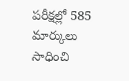పరీక్షల్లో 585 మార్కులు సాధించి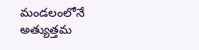మండలంలోనే అత్యుత్తమ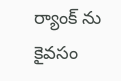ర్యాంక్ ను కైవసం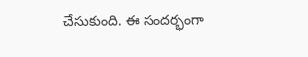చేసుకుంది. ఈ సందర్భంగా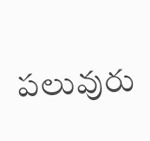పలువురు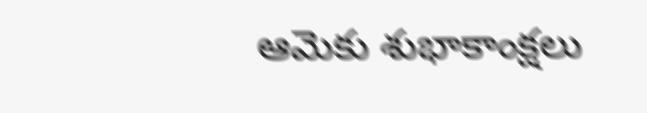ఆమెకు శుభాకాంక్షలు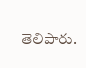తెలిపారు.